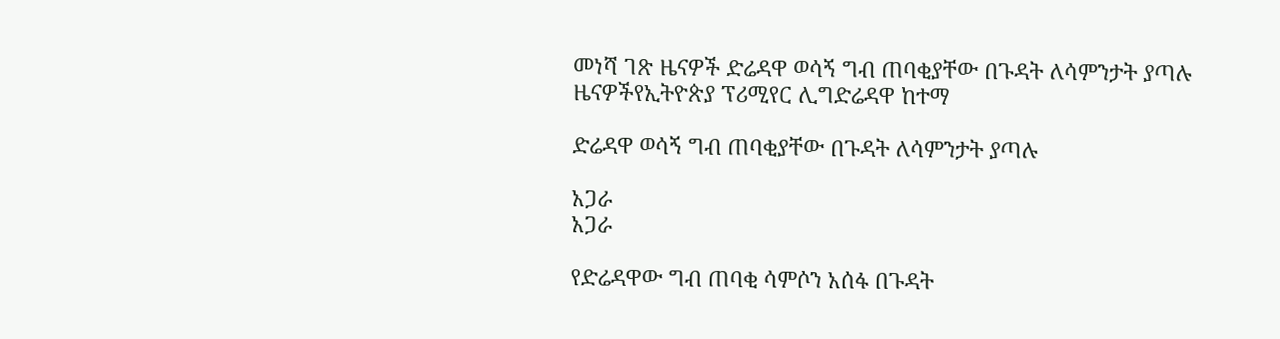መነሻ ገጽ ዜናዎች ድሬዳዋ ወሳኝ ግብ ጠባቂያቸው በጉዳት ለሳምንታት ያጣሉ
ዜናዎችየኢትዮጵያ ፕሪሚየር ሊግድሬዳዋ ከተማ

ድሬዳዋ ወሳኝ ግብ ጠባቂያቸው በጉዳት ለሳምንታት ያጣሉ

አጋራ
አጋራ

የድሬዳዋው ግብ ጠባቂ ሳምሶን አሰፋ በጉዳት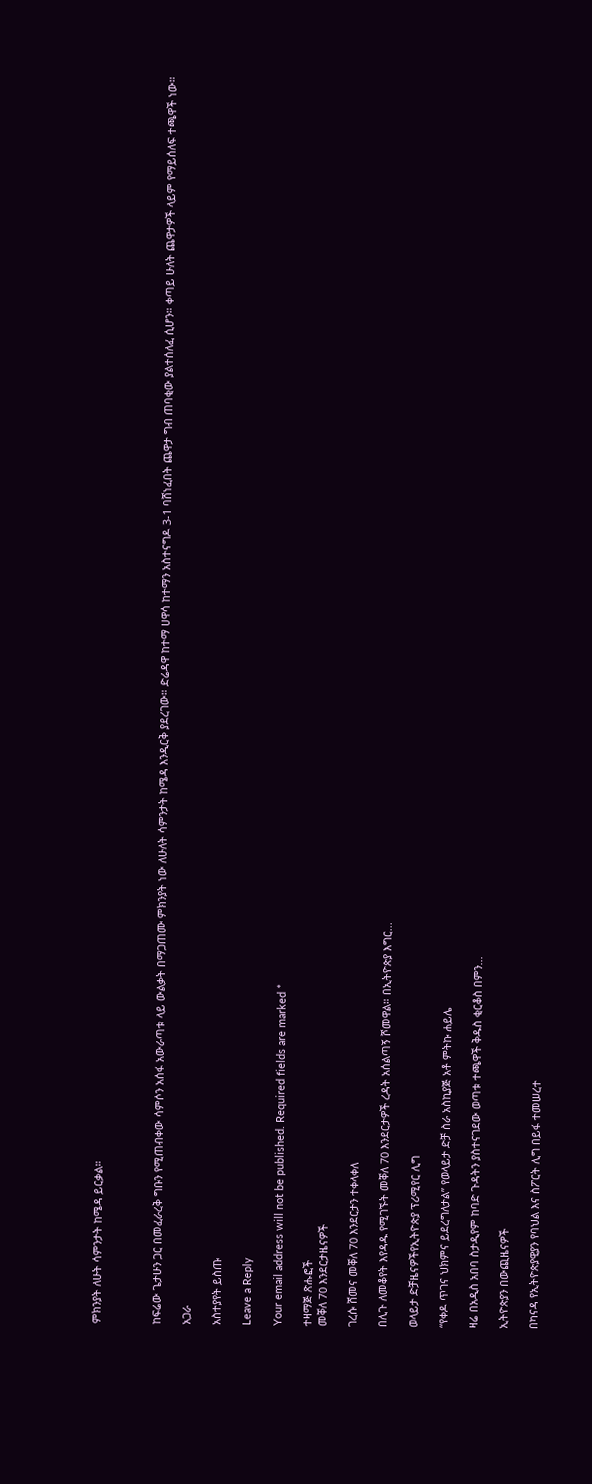ምክንያት ለሁት ሳምንታት ከሜዳ ይርቃል።



ከፍሬው ጌታሁን ጋር በመፈራረቅ ግቡን የሚጠብቀው ሳምሶን አሰፋ አውራጣቱ ላይ ውልቃት በማጋጠሙ ምክንያት ነው ለሁለት ሳምንታት ከሜዳ እንዲርቅ ያደረገው። ድሬዳዋ ከተማ ሀዋሳ ከተማን አስተናግዶ 3-1 ባሸነፈበት ጨዋታ ግብ ጠባቂው ያልተሰለፈ ሲሆን። ቀጣይ ሁለት ጨዋታዎች ላይም የማይሰለፍ ተጫዋች ነው።

አጋራ

አስተያየት ይስጡ

Leave a Reply

Your email address will not be published. Required fields are marked *

ተዛማጅ ጽሑፎች
መቐለ 70 እንደርታዜናዎች

ገረሱ ሸመና መቐለ 70 እንደርታን ተቀላቀለ

በሊጉ ለመቆየት እየዳዱ የሚገኙት መቐለ 70 እንደርታዎች ረዳት አሰልጣኝ ሾመዋል። በኢትዮጵያ እግር...

ወላይታ ድቻዜናዎችየኢትዮጵያ ፕሪሚየር ሊግ

“የቀዶ ጥገና ህክምና ይደረግለታል” የወላይታ ድቻ ስራ አስኪያጅ አቶ ምትኩ ሐይሌ

ዛሬ በአዲስ አበባ ስታዲየም ከባድ ጉዳትን ያስተናገደው ወጣቱ ተጫዋች ቅዱስ ቂርቆስ በምን...

ኢትዮጵያን በውጪዜናዎች

በካናዳ የኢትዮጵያዊያን የባህል እና ስፖርት ሊግ በይፋ ተመሠረተ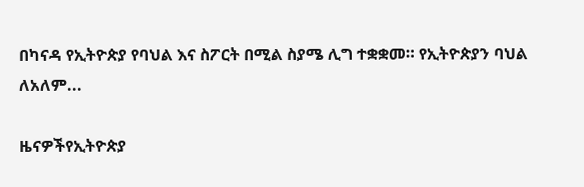በካናዳ የኢትዮጵያ የባህል እና ስፖርት በሚል ስያሜ ሊግ ተቋቋመ። የኢትዮጵያን ባህል ለአለም...

ዜናዎችየኢትዮጵያ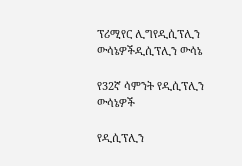ፕሪሚየር ሊግየዲሲፕሊን ውሳኔዎችዲሲፕሊን ውሳኔ

የ32ኛ ሳምንት የዲሲፕሊን ውሳኔዎች

የዲሲፕሊን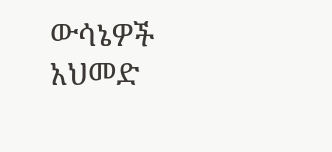ውሳኔዎች አህመድ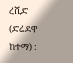ረሺድ (ድሬደዋ ከተማ) :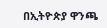በኢትዮጵያ ዋንጫ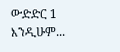ውድድር 1 እንዲሁም...